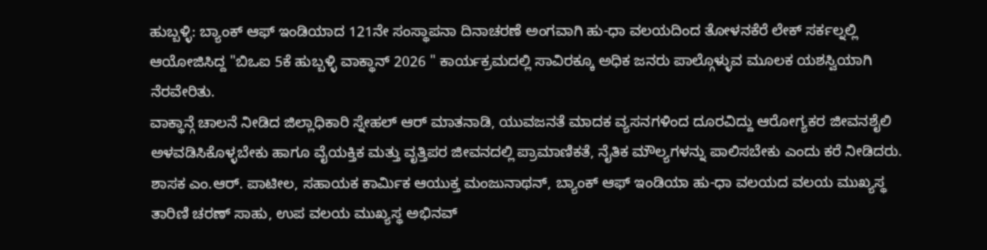ಹುಬ್ಬಳ್ಳಿ: ಬ್ಯಾಂಕ್ ಆಫ್ ಇಂಡಿಯಾದ 121ನೇ ಸಂಸ್ಥಾಪನಾ ದಿನಾಚರಣೆ ಅಂಗವಾಗಿ ಹು-ಧಾ ವಲಯದಿಂದ ತೋಳನಕೆರೆ ಲೇಕ್ ಸರ್ಕಲ್ನಲ್ಲಿ ಆಯೋಜಿಸಿದ್ದ "ಬಿಒಐ 5ಕೆ ಹುಬ್ಬಳ್ಳಿ ವಾಕ್ಥಾನ್ 2026 " ಕಾರ್ಯಕ್ರಮದಲ್ಲಿ ಸಾವಿರಕ್ಕೂ ಅಧಿಕ ಜನರು ಪಾಲ್ಗೊಳ್ಳುವ ಮೂಲಕ ಯಶಸ್ವಿಯಾಗಿ ನೆರವೇರಿತು.
ವಾಕ್ಥಾನ್ಗೆ ಚಾಲನೆ ನೀಡಿದ ಜಿಲ್ಲಾಧಿಕಾರಿ ಸ್ನೇಹಲ್ ಆರ್ ಮಾತನಾಡಿ, ಯುವಜನತೆ ಮಾದಕ ವ್ಯಸನಗಳಿಂದ ದೂರವಿದ್ದು ಆರೋಗ್ಯಕರ ಜೀವನಶೈಲಿ ಅಳವಡಿಸಿಕೊಳ್ಳಬೇಕು ಹಾಗೂ ವೈಯಕ್ತಿಕ ಮತ್ತು ವೃತ್ತಿಪರ ಜೀವನದಲ್ಲಿ ಪ್ರಾಮಾಣಿಕತೆ, ನೈತಿಕ ಮೌಲ್ಯಗಳನ್ನು ಪಾಲಿಸಬೇಕು ಎಂದು ಕರೆ ನೀಡಿದರು.
ಶಾಸಕ ಎಂ.ಆರ್. ಪಾಟೀಲ, ಸಹಾಯಕ ಕಾರ್ಮಿಕ ಆಯುಕ್ತ ಮಂಜುನಾಥನ್, ಬ್ಯಾಂಕ್ ಆಫ್ ಇಂಡಿಯಾ ಹು-ಧಾ ವಲಯದ ವಲಯ ಮುಖ್ಯಸ್ಥ ತಾರಿಣಿ ಚರಣ್ ಸಾಹು, ಉಪ ವಲಯ ಮುಖ್ಯಸ್ಥ ಅಭಿನವ್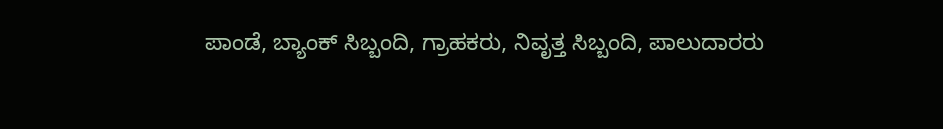ಪಾಂಡೆ, ಬ್ಯಾಂಕ್ ಸಿಬ್ಬಂದಿ, ಗ್ರಾಹಕರು, ನಿವೃತ್ತ ಸಿಬ್ಬಂದಿ, ಪಾಲುದಾರರು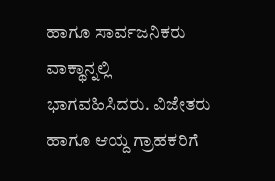ಹಾಗೂ ಸಾರ್ವಜನಿಕರು ವಾಕ್ಥಾನ್ನಲ್ಲಿ ಭಾಗವಹಿಸಿದರು. ವಿಜೇತರು ಹಾಗೂ ಆಯ್ದ ಗ್ರಾಹಕರಿಗೆ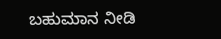ಬಹುಮಾನ ನೀಡಿ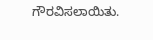ಗೌರವಿಸಲಾಯಿತು.